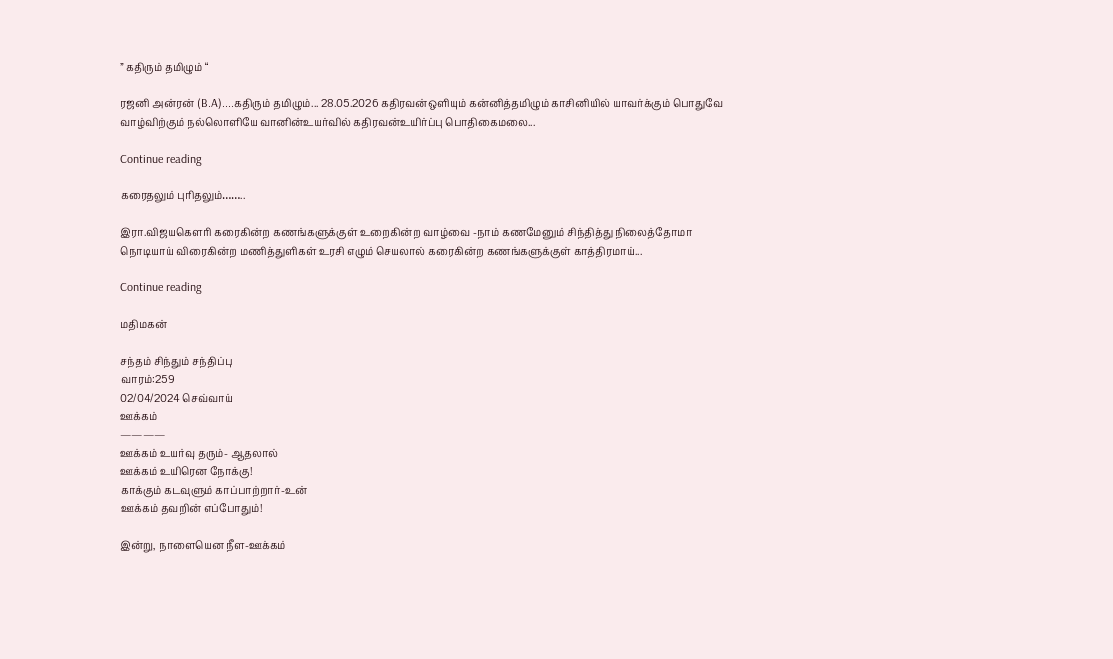” கதிரும் தமிழும் “

ரஜனி அன்ரன் (B.A)....கதிரும் தமிழும்... 28.05.2026 கதிரவன்ஒளியும் கன்னித்தமிழும் காசினியில் யாவர்க்கும் பொதுவே வாழ்விற்கும் நல்லொளியே வானின்உயர்வில் கதிரவன்உயிர்ப்பு பொதிகைமலை...

Continue reading

கரைதலும் புரிதலும்……..

இரா.விஜயகௌரி கரைகின்ற கணங்களுக்குள் உறைகின்ற வாழ்வை -நாம் கணமேனும் சிந்தித்து நிலைத்தோமா நொடியாய் விரைகின்ற மணித்துளிகள் உரசி எழும் செயலால் கரைகின்ற கணங்களுக்குள் காத்திரமாய்...

Continue reading

மதிமகன்

சந்தம் சிந்தும் சந்திப்பு
வாரம்:259
02/04/2024 செவ்வாய்
ஊக்கம்
————
ஊக்கம் உயர்வு தரும்- ஆதலால்
ஊக்கம் உயிரென நோக்கு!
காக்கும் கடவுளும் காப்பாற்றார்-உன்
ஊக்கம் தவறின் எப்போதும்!

இன்று, நாளையென நீள-ஊக்கம்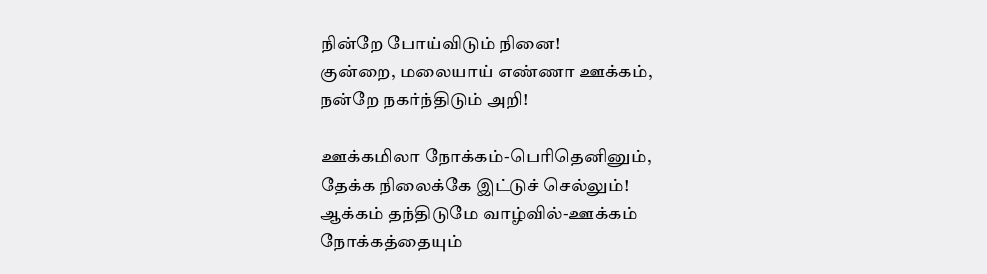நின்றே போய்விடும் நினை!
குன்றை, மலையாய் எண்ணா ஊக்கம்,
நன்றே நகர்ந்திடும் அறி!

ஊக்கமிலா நோக்கம்-பெரிதெனினும்,
தேக்க நிலைக்கே இட்டுச் செல்லும்!
ஆக்கம் தந்திடுமே வாழ்வில்-ஊக்கம்
நோக்கத்தையும்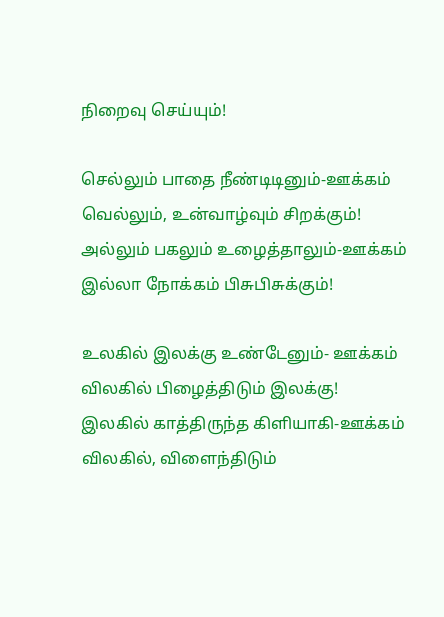நிறைவு செய்யும்!

செல்லும் பாதை நீண்டிடினும்-ஊக்கம்
வெல்லும், உன்வாழ்வும் சிறக்கும்!
அல்லும் பகலும் உழைத்தாலும்-ஊக்கம்
இல்லா நோக்கம் பிசுபிசுக்கும்!

உலகில் இலக்கு உண்டேனும்- ஊக்கம்
விலகில் பிழைத்திடும் இலக்கு!
இலகில் காத்திருந்த கிளியாகி-ஊக்கம்
விலகில், விளைந்திடும்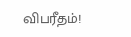விபரீதம்!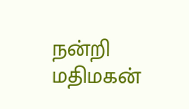நன்றி
மதிமகன்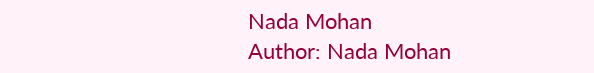Nada Mohan
Author: Nada Mohan